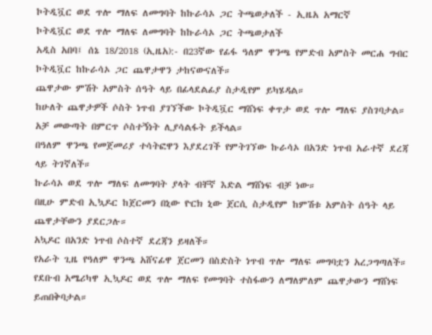ኮትዲቯር ወደ ጥሎ ማለፍ ለመግባት ከኩራሳኦ ጋር ትጫወታለች - ኢዜአ አማርኛ
ኮትዲቯር ወደ ጥሎ ማለፍ ለመግባት ከኩራሳኦ ጋር ትጫወታለች
አዲስ አበባ፤ ሰኔ 18/2018 (ኢዜአ):- በ23ኛው የፊፋ ዓለም ዋንጫ የምድብ አምስት መርሐ ግብር ኮትዲቯር ከኩራሳኦ ጋር ጨዋታዋን ታከናውናለች።
ጨዋታው ምሽት አምስት ሰዓት ላይ በፊላደልፊያ ስታዲየም ይካሄዳል።
ከሁለት ጨዋታዎች ሶስት ነጥብ ያገኘችው ኮትዲቯር ማሸነፍ ቀጥታ ወደ ጥሎ ማለፍ ያስገባታል። አቻ መውጣት በምርጥ ሶስተኝነት ሊያሳልፋት ይችላል።
በዓለም ዋንጫ የመጀመሪያ ተሳትፎዋን እያደረገች የምትገኘው ኩራሳኦ በአንድ ነጥብ አራተኛ ደረጃ ላይ ትገኛለች።
ኩራሳኦ ወደ ጥሎ ማለፍ ለመግባት ያላት ብቸኛ እድል ማሸነፍ ብቻ ነው።
በዚሁ ምድብ ኢኳዶር ከጀርመን በኒው ዮርክ ኒው ጀርሲ ስታዲየም ከምሽቱ አምስት ሰዓት ላይ ጨዋታቸውን ያደርጋሉ።
አኳዶር በአንድ ነጥብ ሶስተኛ ደረጃን ይዛለች።
የአራት ጊዜ የዓለም ዋንጫ አሸናፊዋ ጀርመን በስድስት ነጥብ ጥሎ ማለፍ መግባቷን አረጋግጣለች።
የደቡብ አሜሪካዋ ኢኳዶር ወደ ጥሎ ማለፍ የመግባት ተስፋውን ለማለምለም ጨዋታውን ማሸነፍ ይጠበቅባታል።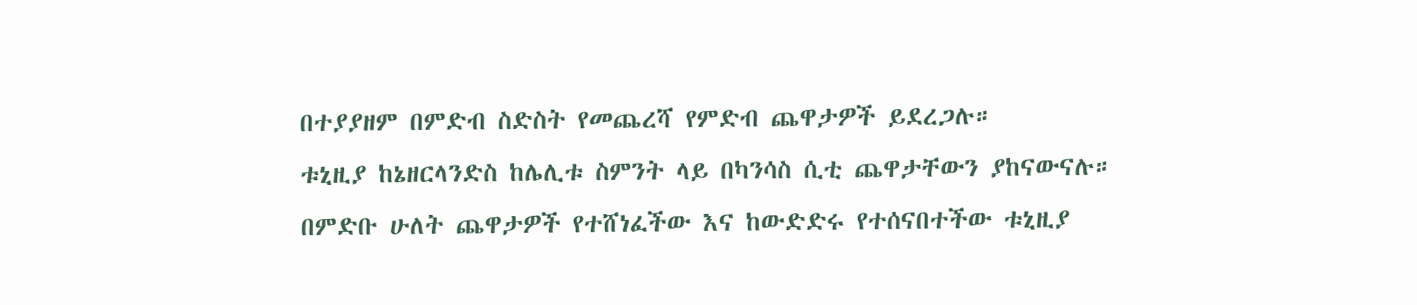በተያያዘም በምድብ ስድስት የመጨረሻ የምድብ ጨዋታዎች ይደረጋሉ።
ቱኒዚያ ከኔዘርላንድስ ከሌሊቱ ስምንት ላይ በካንሳስ ሲቲ ጨዋታቸውን ያከናውናሉ።
በምድቡ ሁለት ጨዋታዎች የተሸነፈችው እና ከውድድሩ የተሰናበተችው ቱኒዚያ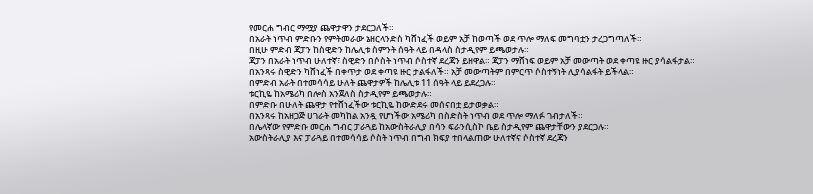የመርሐ ግብር ማሟያ ጨዋታዋን ታደርጋለች።
በአራት ነጥብ ምድቡን የምትመራው ኔዘርላንድስ ካሸነፈች ወይም አቻ ከወጣች ወደ ጥሎ ማለፍ መግባቷን ታረጋግጣለች።
በዚሁ ምድብ ጃፓን ከስዊድን ከሌሊቱ ስምንት ሰዓት ላይ በዳላስ ስታዲየም ይጫወታሉ።
ጃፓን በአራት ነጥብ ሁለተኛ፣ ስዊድን በሶስት ነጥብ ሶስተኛ ደረጃን ይዘዋል። ጃፓን ማሸነፍ ወይም አቻ መውጣት ወደ ቀጣዩ ዙር ያሳልፋታል።
በአንጻሩ ስዊድን ካሸነፈች በቀጥታ ወደ ቀጣዩ ዙር ታልፋለች። አቻ መውጣትም በምርጥ ሶስተኝነት ሊያሳልፋት ይችላል።
በምድብ አራት በተመሳሳይ ሁለት ጨዋታዎች ከሌሊቱ 11 ሰዓት ላይ ይደረጋሉ።
ቱርኪዬ ከአሜሪካ በሎስ አንጀለስ ስታዲየም ይጫወታሉ።
በምድቡ በሁለት ጨዋታ የተሸነፈችው ቱርኪዬ ከውድደሩ መሰናበቷ ይታወቃል።
በአንጻሩ ከአዘጋጅ ሀገራት መካከል አንዷ የሆነችው አሜሪካ በስድስት ነጥብ ወደ ጥሎ ማለፉ ገብታለች።
በሌላኛው የምድቡ መርሐ ግብር ፓራጓይ ከአውስትራሊያ በሳን ፍራንሲስኮ ቤይ ስታዲየም ጨዋታቸውን ያደርጋሉ።
አውስትራሊያ እና ፓራጓይ በተመሳሳይ ሶስት ነጥብ በግብ ክፍያ ተበላልጠው ሁለተኛና ሶስተኛ ደረጃን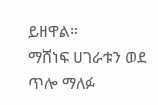ይዘዋል።
ማሸነፍ ሀገራቱን ወደ ጥሎ ማለፉ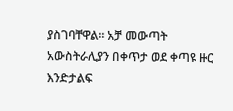ያስገባቸዋል። አቻ መውጣት አውስትራሊያን በቀጥታ ወደ ቀጣዩ ዙር እንድታልፍ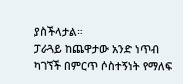ያስችላታል።
ፓራጓይ ከጨዋታው አንድ ነጥብ ካገኘች በምርጥ ሶስተኝነት የማለፍ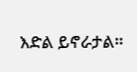እድል ይኖራታል።